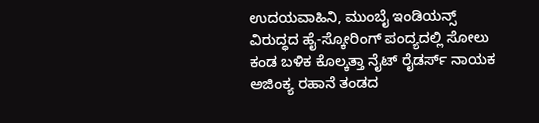ಉದಯವಾಹಿನಿ, ಮುಂಬೈ ಇಂಡಿಯನ್ಸ್ ವಿರುದ್ಧದ ಹೈ-ಸ್ಕೋರಿಂಗ್ ಪಂದ್ಯದಲ್ಲಿ ಸೋಲು ಕಂಡ ಬಳಿಕ ಕೊಲ್ಕತ್ತಾ ನೈಟ್ ರೈಡರ್ಸ್ ನಾಯಕ ಅಜಿಂಕ್ಯ ರಹಾನೆ ತಂಡದ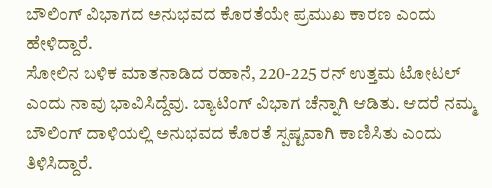ಬೌಲಿಂಗ್ ವಿಭಾಗದ ಅನುಭವದ ಕೊರತೆಯೇ ಪ್ರಮುಖ ಕಾರಣ ಎಂದು ಹೇಳಿದ್ದಾರೆ.
ಸೋಲಿನ ಬಳಿಕ ಮಾತನಾಡಿದ ರಹಾನೆ, 220-225 ರನ್ ಉತ್ತಮ ಟೋಟಲ್ ಎಂದು ನಾವು ಭಾವಿಸಿದ್ದೆವು. ಬ್ಯಾಟಿಂಗ್ ವಿಭಾಗ ಚೆನ್ನಾಗಿ ಆಡಿತು. ಆದರೆ ನಮ್ಮ ಬೌಲಿಂಗ್ ದಾಳಿಯಲ್ಲಿ ಅನುಭವದ ಕೊರತೆ ಸ್ಪಷ್ಟವಾಗಿ ಕಾಣಿಸಿತು ಎಂದು ತಿಳಿಸಿದ್ದಾರೆ.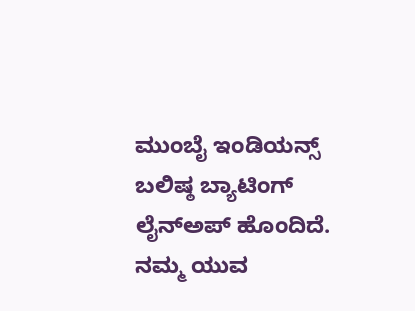ಮುಂಬೈ ಇಂಡಿಯನ್ಸ್ ಬಲಿಷ್ಠ ಬ್ಯಾಟಿಂಗ್ ಲೈನ್ಅಪ್ ಹೊಂದಿದೆ. ನಮ್ಮ ಯುವ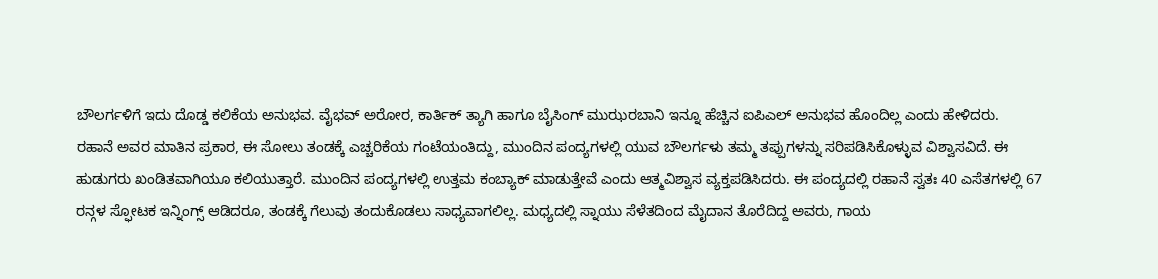ಬೌಲರ್ಗಳಿಗೆ ಇದು ದೊಡ್ಡ ಕಲಿಕೆಯ ಅನುಭವ. ವೈಭವ್ ಅರೋರ, ಕಾರ್ತಿಕ್ ತ್ಯಾಗಿ ಹಾಗೂ ಬೈಸಿಂಗ್ ಮುಝರಬಾನಿ ಇನ್ನೂ ಹೆಚ್ಚಿನ ಐಪಿಎಲ್ ಅನುಭವ ಹೊಂದಿಲ್ಲ ಎಂದು ಹೇಳಿದರು.
ರಹಾನೆ ಅವರ ಮಾತಿನ ಪ್ರಕಾರ, ಈ ಸೋಲು ತಂಡಕ್ಕೆ ಎಚ್ಚರಿಕೆಯ ಗಂಟೆಯಂತಿದ್ದು, ಮುಂದಿನ ಪಂದ್ಯಗಳಲ್ಲಿ ಯುವ ಬೌಲರ್ಗಳು ತಮ್ಮ ತಪ್ಪುಗಳನ್ನು ಸರಿಪಡಿಸಿಕೊಳ್ಳುವ ವಿಶ್ವಾಸವಿದೆ. ಈ ಹುಡುಗರು ಖಂಡಿತವಾಗಿಯೂ ಕಲಿಯುತ್ತಾರೆ. ಮುಂದಿನ ಪಂದ್ಯಗಳಲ್ಲಿ ಉತ್ತಮ ಕಂಬ್ಯಾಕ್ ಮಾಡುತ್ತೇವೆ ಎಂದು ಆತ್ಮವಿಶ್ವಾಸ ವ್ಯಕ್ತಪಡಿಸಿದರು. ಈ ಪಂದ್ಯದಲ್ಲಿ ರಹಾನೆ ಸ್ವತಃ 40 ಎಸೆತಗಳಲ್ಲಿ 67 ರನ್ಗಳ ಸ್ಫೋಟಕ ಇನ್ನಿಂಗ್ಸ್ ಆಡಿದರೂ, ತಂಡಕ್ಕೆ ಗೆಲುವು ತಂದುಕೊಡಲು ಸಾಧ್ಯವಾಗಲಿಲ್ಲ. ಮಧ್ಯದಲ್ಲಿ ಸ್ನಾಯು ಸೆಳೆತದಿಂದ ಮೈದಾನ ತೊರೆದಿದ್ದ ಅವರು, ಗಾಯ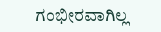ಗಂಭೀರವಾಗಿಲ್ಲ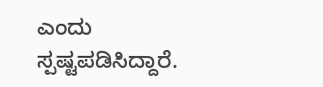ಎಂದು ಸ್ಪಷ್ಟಪಡಿಸಿದ್ದಾರೆ.